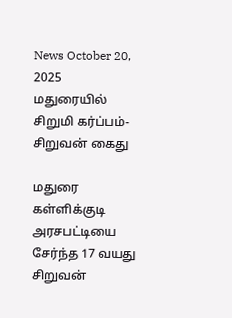News October 20, 2025
மதுரையில் சிறுமி கர்ப்பம்-சிறுவன் கைது

மதுரை கள்ளிக்குடி அரசபட்டியை சேர்ந்த 17 வயது சிறுவன்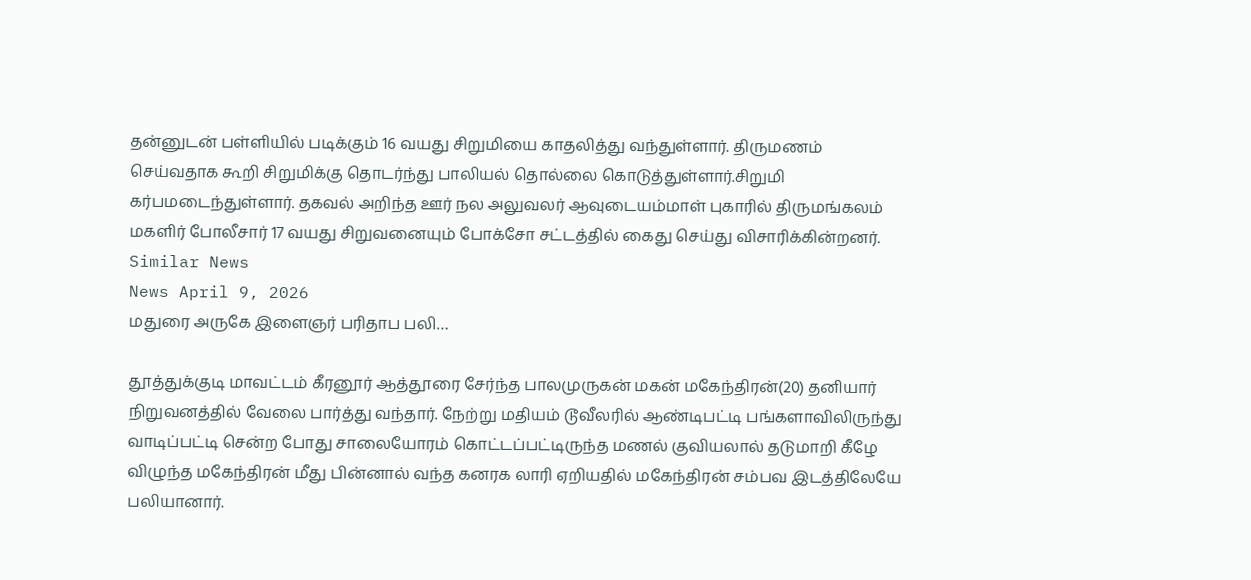தன்னுடன் பள்ளியில் படிக்கும் 16 வயது சிறுமியை காதலித்து வந்துள்ளார். திருமணம் செய்வதாக கூறி சிறுமிக்கு தொடர்ந்து பாலியல் தொல்லை கொடுத்துள்ளார்.சிறுமி கர்பமடைந்துள்ளார். தகவல் அறிந்த ஊர் நல அலுவலர் ஆவுடையம்மாள் புகாரில் திருமங்கலம் மகளிர் போலீசார் 17 வயது சிறுவனையும் போக்சோ சட்டத்தில் கைது செய்து விசாரிக்கின்றனர்.
Similar News
News April 9, 2026
மதுரை அருகே இளைஞர் பரிதாப பலி…

தூத்துக்குடி மாவட்டம் கீரனூர் ஆத்தூரை சேர்ந்த பாலமுருகன் மகன் மகேந்திரன்(20) தனியார் நிறுவனத்தில் வேலை பார்த்து வந்தார். நேற்று மதியம் டூவீலரில் ஆண்டிபட்டி பங்களாவிலிருந்து வாடிப்பட்டி சென்ற போது சாலையோரம் கொட்டப்பட்டிருந்த மணல் குவியலால் தடுமாறி கீழே விழுந்த மகேந்திரன் மீது பின்னால் வந்த கனரக லாரி ஏறியதில் மகேந்திரன் சம்பவ இடத்திலேயே பலியானார்.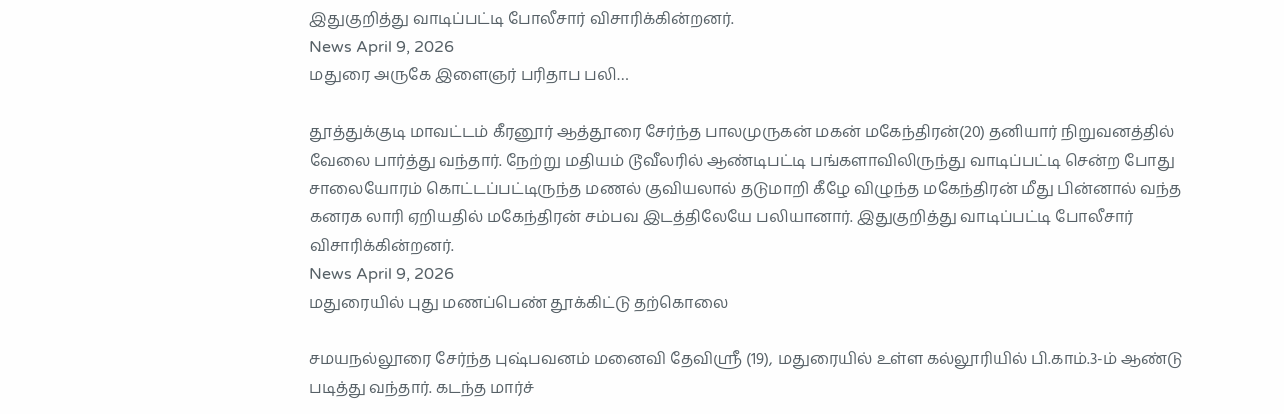இதுகுறித்து வாடிப்பட்டி போலீசார் விசாரிக்கின்றனர்.
News April 9, 2026
மதுரை அருகே இளைஞர் பரிதாப பலி…

தூத்துக்குடி மாவட்டம் கீரனூர் ஆத்தூரை சேர்ந்த பாலமுருகன் மகன் மகேந்திரன்(20) தனியார் நிறுவனத்தில் வேலை பார்த்து வந்தார். நேற்று மதியம் டூவீலரில் ஆண்டிபட்டி பங்களாவிலிருந்து வாடிப்பட்டி சென்ற போது சாலையோரம் கொட்டப்பட்டிருந்த மணல் குவியலால் தடுமாறி கீழே விழுந்த மகேந்திரன் மீது பின்னால் வந்த கனரக லாரி ஏறியதில் மகேந்திரன் சம்பவ இடத்திலேயே பலியானார். இதுகுறித்து வாடிப்பட்டி போலீசார் விசாரிக்கின்றனர்.
News April 9, 2026
மதுரையில் புது மணப்பெண் தூக்கிட்டு தற்கொலை

சமயநல்லூரை சேர்ந்த புஷ்பவனம் மனைவி தேவிஸ்ரீ (19), மதுரையில் உள்ள கல்லூரியில் பி.காம்.3-ம் ஆண்டு படித்து வந்தார். கடந்த மார்ச்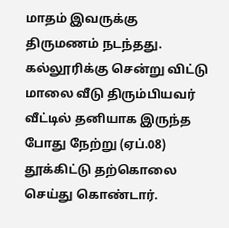மாதம் இவருக்கு திருமணம் நடந்தது. கல்லூரிக்கு சென்று விட்டு மாலை வீடு திரும்பியவர் வீட்டில் தனியாக இருந்த போது நேற்று (ஏப்.08) தூக்கிட்டு தற்கொலை செய்து கொண்டார்.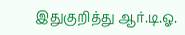இதுகுறித்து ஆர்.டி.ஓ.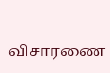விசாரணை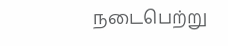நடைபெற்று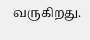வருகிறது.